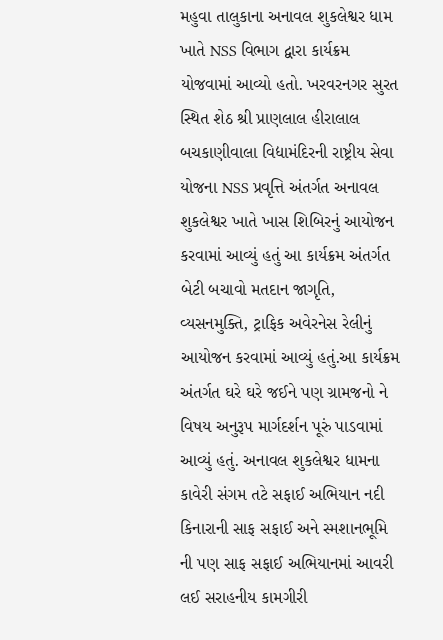મહુવા તાલુકાના અનાવલ શુકલેશ્વર ધામ ખાતે NSS વિભાગ દ્વારા કાર્યક્રમ યોજવામાં આવ્યો હતો. ખરવરનગર સુરત સ્થિત શેઠ શ્રી પ્રાણલાલ હીરાલાલ બચકાણીવાલા વિદ્યામંદિરની રાષ્ટ્રીય સેવા યોજના NSS પ્રવૃત્તિ અંતર્ગત અનાવલ શુકલેશ્વર ખાતે ખાસ શિબિરનું આયોજન કરવામાં આવ્યું હતું આ કાર્યક્રમ અંતર્ગત બેટી બચાવો મતદાન જાગૃતિ, વ્યસનમુક્તિ, ટ્રાફિક અવેરનેસ રેલીનું આયોજન કરવામાં આવ્યું હતું.આ કાર્યક્રમ અંતર્ગત ઘરે ઘરે જઈને પણ ગ્રામજનો ને વિષય અનુરૂપ માર્ગદર્શન પૂરું પાડવામાં આવ્યું હતું. અનાવલ શુકલેશ્વર ધામના કાવેરી સંગમ તટે સફાઈ અભિયાન નદી કિનારાની સાફ સફાઈ અને સ્મશાનભૂમિ ની પણ સાફ સફાઈ અભિયાનમાં આવરી લઈ સરાહનીય કામગીરી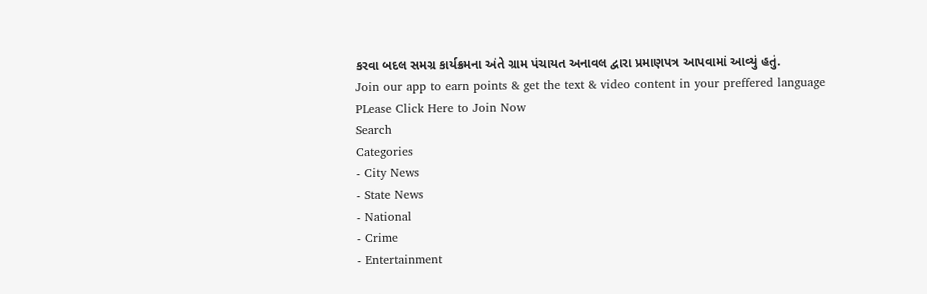કરવા બદલ સમગ્ર કાર્યક્રમના અંતે ગ્રામ પંચાયત અનાવલ દ્વારા પ્રમાણપત્ર આપવામાં આવ્યું હતું.
Join our app to earn points & get the text & video content in your preffered language
PLease Click Here to Join Now
Search
Categories
- City News
- State News
- National
- Crime
- Entertainment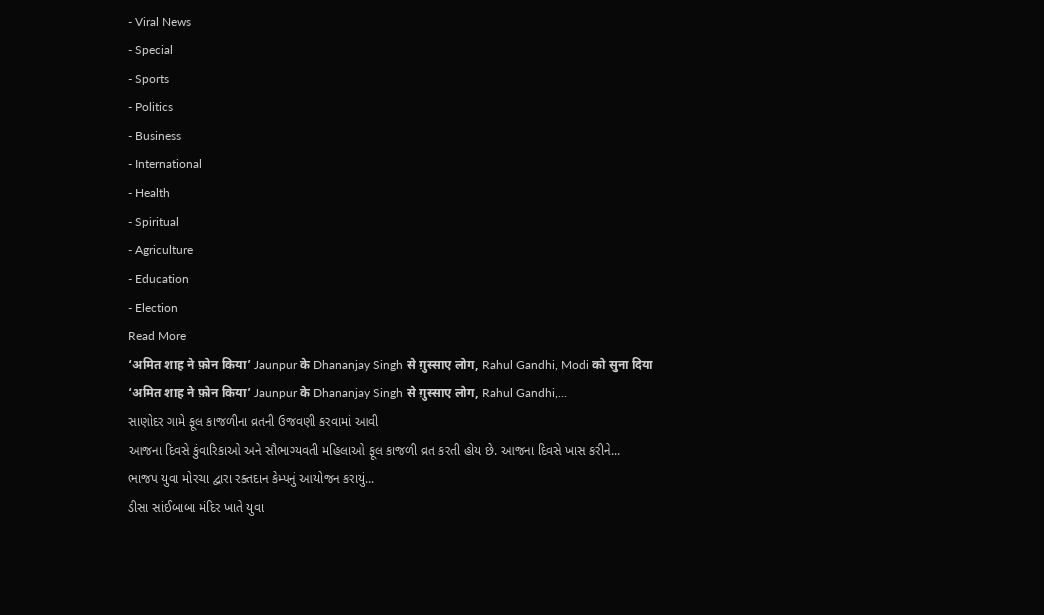- Viral News
- Special
- Sports
- Politics
- Business
- International
- Health
- Spiritual
- Agriculture
- Education
- Election
Read More
‘अमित शाह ने फ़ोन किया’ Jaunpur के Dhananjay Singh से ग़ुस्साए लोग, Rahul Gandhi, Modi को सुना दिया
‘अमित शाह ने फ़ोन किया’ Jaunpur के Dhananjay Singh से ग़ुस्साए लोग, Rahul Gandhi,...
સાણોદર ગામે ફૂલ કાજળીના વ્રતની ઉજવણી કરવામાં આવી
આજના દિવસે કુંવારિકાઓ અને સૌભાગ્યવતી મહિલાઓ ફૂલ કાજળી વ્રત કરતી હોય છે. આજના દિવસે ખાસ કરીને...
ભાજપ યુવા મોરચા દ્વારા રક્તદાન કેમ્પનું આયોજન કરાયું...
ડીસા સાંઈબાબા મંદિર ખાતે યુવા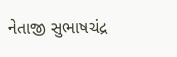નેતાજી સુભાષચંદ્ર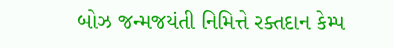બોઝ જન્મજયંતી નિમિત્તે રક્તદાન કેમ્પ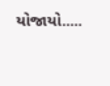યોજાયો.....